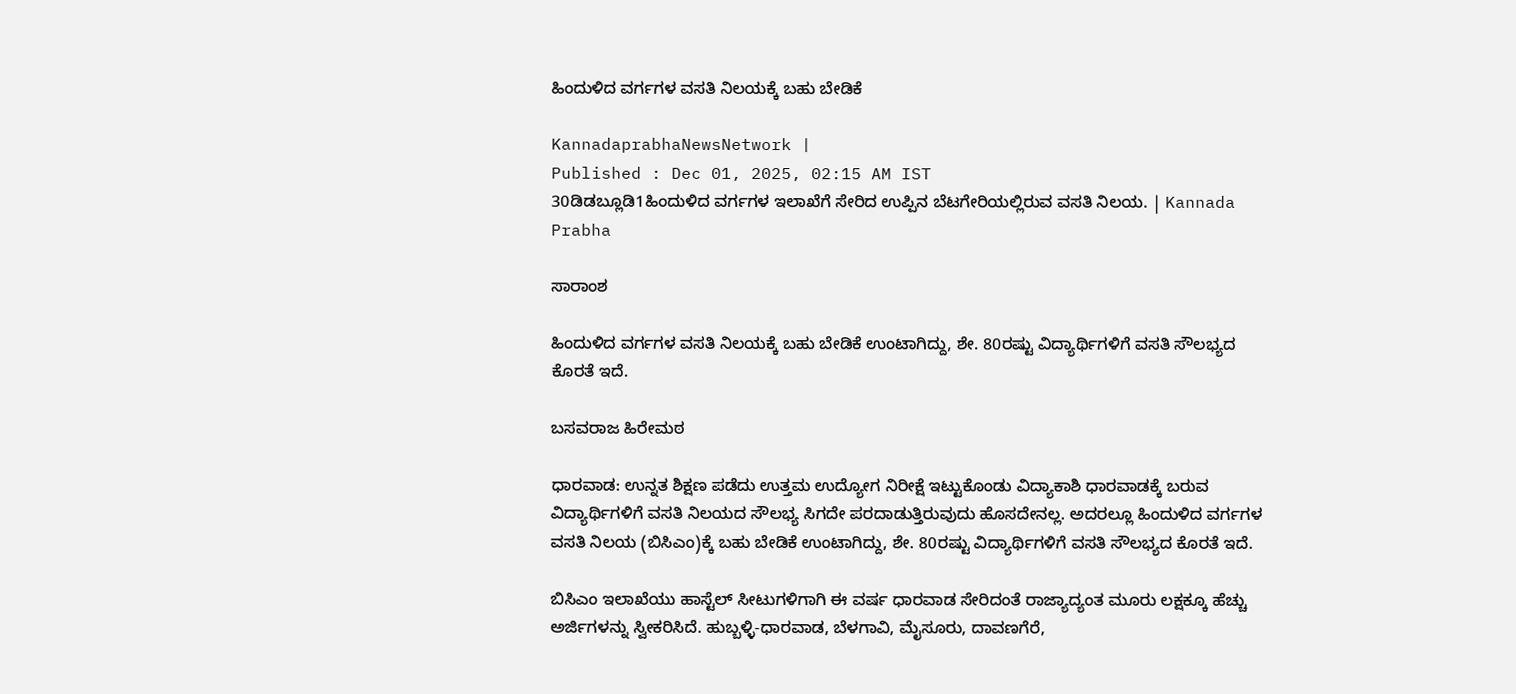ಹಿಂದುಳಿದ ವರ್ಗಗಳ ವಸತಿ ನಿಲಯಕ್ಕೆ ಬಹು ಬೇಡಿಕೆ

KannadaprabhaNewsNetwork |
Published : Dec 01, 2025, 02:15 AM IST
30ಡಿಡಬ್ಲೂಡಿ1ಹಿಂದುಳಿದ ವರ್ಗಗಳ ಇಲಾಖೆಗೆ ಸೇರಿದ ಉಪ್ಪಿನ ಬೆಟಗೇರಿಯಲ್ಲಿರುವ ವಸತಿ ನಿಲಯ. | Kannada Prabha

ಸಾರಾಂಶ

ಹಿಂದುಳಿದ ವರ್ಗಗಳ ವಸತಿ ನಿಲಯಕ್ಕೆ ಬಹು ಬೇಡಿಕೆ ಉಂಟಾಗಿದ್ದು, ಶೇ. 80ರಷ್ಟು ವಿದ್ಯಾರ್ಥಿಗಳಿಗೆ ವಸತಿ ಸೌಲಭ್ಯದ ಕೊರತೆ ಇದೆ.

ಬಸವರಾಜ ಹಿರೇಮಠ

ಧಾರವಾಡ: ಉನ್ನತ ಶಿಕ್ಷಣ ಪಡೆದು ಉತ್ತಮ ಉದ್ಯೋಗ ನಿರೀಕ್ಷೆ ಇಟ್ಟುಕೊಂಡು ವಿದ್ಯಾಕಾಶಿ ಧಾರವಾಡಕ್ಕೆ ಬರುವ ವಿದ್ಯಾರ್ಥಿಗಳಿಗೆ ವಸತಿ ನಿಲಯದ ಸೌಲಭ್ಯ ಸಿಗದೇ ಪರದಾಡುತ್ತಿರುವುದು ಹೊಸದೇನಲ್ಲ. ಅದರಲ್ಲೂ ಹಿಂದುಳಿದ ವರ್ಗಗಳ ವಸತಿ ನಿಲಯ (ಬಿಸಿಎಂ)ಕ್ಕೆ ಬಹು ಬೇಡಿಕೆ ಉಂಟಾಗಿದ್ದು, ಶೇ. 80ರಷ್ಟು ವಿದ್ಯಾರ್ಥಿಗಳಿಗೆ ವಸತಿ ಸೌಲಭ್ಯದ ಕೊರತೆ ಇದೆ.

ಬಿಸಿಎಂ ಇಲಾಖೆಯು ಹಾಸ್ಟೆಲ್‌ ಸೀಟುಗಳಿಗಾಗಿ ಈ ವರ್ಷ ಧಾರವಾಡ ಸೇರಿದಂತೆ ರಾಜ್ಯಾದ್ಯಂತ ಮೂರು ಲಕ್ಷಕ್ಕೂ ಹೆಚ್ಚು ಅರ್ಜಿಗಳನ್ನು ಸ್ವೀಕರಿಸಿದೆ. ಹುಬ್ಬಳ್ಳಿ-ಧಾರವಾಡ, ಬೆಳಗಾವಿ, ಮೈಸೂರು, ದಾವಣಗೆರೆ,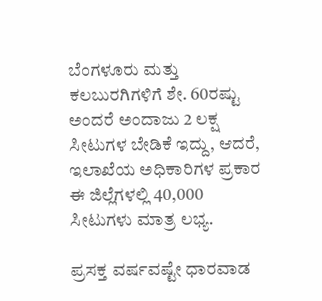ಬೆಂಗಳೂರು ಮತ್ತು ಕಲಬುರಗಿಗಳಿಗೆ ಶೇ. 60ರಷ್ಟು ಅಂದರೆ ಅಂದಾಜು 2 ಲಕ್ಷ ಸೀಟುಗಳ ಬೇಡಿಕೆ ಇದ್ದು, ಆದರೆ, ಇಲಾಖೆಯ ಅಧಿಕಾರಿಗಳ ಪ್ರಕಾರ ಈ ಜಿಲ್ಲೆಗಳಲ್ಲಿ 40,000 ಸೀಟುಗಳು ಮಾತ್ರ ಲಭ್ಯ.

ಪ್ರಸಕ್ತ ವರ್ಷವಷ್ಟೇ ಧಾರವಾಡ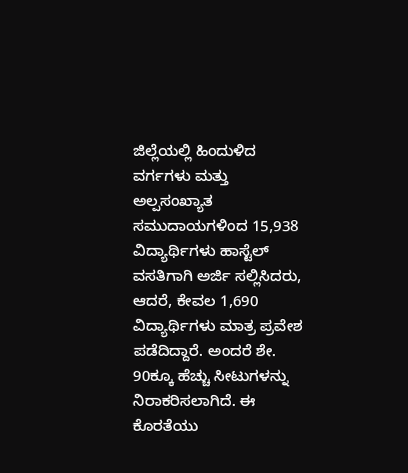ಜಿಲ್ಲೆಯಲ್ಲಿ ಹಿಂದುಳಿದ ವರ್ಗಗಳು ಮತ್ತು ಅಲ್ಪಸಂಖ್ಯಾತ ಸಮುದಾಯಗಳಿಂದ 15,938 ವಿದ್ಯಾರ್ಥಿಗಳು ಹಾಸ್ಟೆಲ್ ವಸತಿಗಾಗಿ ಅರ್ಜಿ ಸಲ್ಲಿಸಿದರು, ಆದರೆ, ಕೇವಲ 1,690 ವಿದ್ಯಾರ್ಥಿಗಳು ಮಾತ್ರ ಪ್ರವೇಶ ಪಡೆದಿದ್ದಾರೆ. ಅಂದರೆ ಶೇ. 90ಕ್ಕೂ ಹೆಚ್ಚು ಸೀಟುಗಳನ್ನು ನಿರಾಕರಿಸಲಾಗಿದೆ. ಈ ಕೊರತೆಯು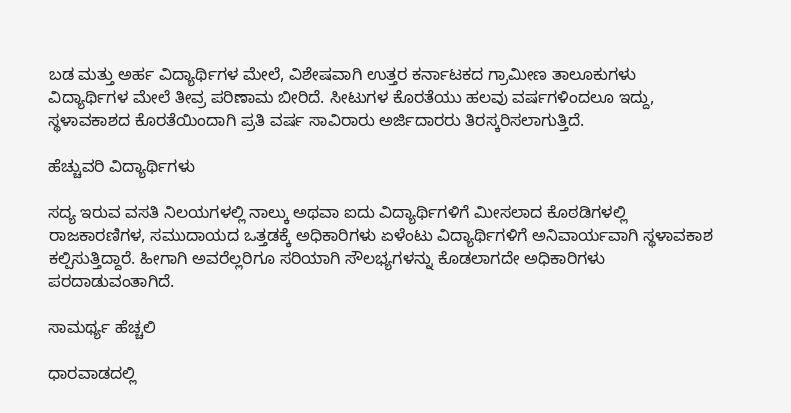ಬಡ ಮತ್ತು ಅರ್ಹ ವಿದ್ಯಾರ್ಥಿಗಳ ಮೇಲೆ, ವಿಶೇಷವಾಗಿ ಉತ್ತರ ಕರ್ನಾಟಕದ ಗ್ರಾಮೀಣ ತಾಲೂಕುಗಳು ವಿದ್ಯಾರ್ಥಿಗಳ ಮೇಲೆ ತೀವ್ರ ಪರಿಣಾಮ ಬೀರಿದೆ. ಸೀಟುಗಳ ಕೊರತೆಯು ಹಲವು ವರ್ಷಗಳಿಂದಲೂ ಇದ್ದು, ಸ್ಥಳಾವಕಾಶದ ಕೊರತೆಯಿಂದಾಗಿ ಪ್ರತಿ ವರ್ಷ ಸಾವಿರಾರು ಅರ್ಜಿದಾರರು ತಿರಸ್ಕರಿಸಲಾಗುತ್ತಿದೆ.

ಹೆಚ್ಚುವರಿ ವಿದ್ಯಾರ್ಥಿಗಳು

ಸದ್ಯ ಇರುವ ವಸತಿ ನಿಲಯಗಳಲ್ಲಿ ನಾಲ್ಕು ಅಥವಾ ಐದು ವಿದ್ಯಾರ್ಥಿಗಳಿಗೆ ಮೀಸಲಾದ ಕೊಠಡಿಗಳಲ್ಲಿ ರಾಜಕಾರಣಿಗಳ, ಸಮುದಾಯದ ಒತ್ತಡಕ್ಕೆ ಅಧಿಕಾರಿಗಳು ಏಳೆಂಟು ವಿದ್ಯಾರ್ಥಿಗಳಿಗೆ ಅನಿವಾರ್ಯವಾಗಿ ಸ್ಥಳಾವಕಾಶ ಕಲ್ಪಿಸುತ್ತಿದ್ದಾರೆ. ಹೀಗಾಗಿ ಅವರೆಲ್ಲರಿಗೂ ಸರಿಯಾಗಿ ಸೌಲಭ್ಯಗಳನ್ನು ಕೊಡಲಾಗದೇ ಅಧಿಕಾರಿಗಳು ಪರದಾಡುವಂತಾಗಿದೆ.

ಸಾಮರ್ಥ್ಯ ಹೆಚ್ಚಲಿ

ಧಾರವಾಡದಲ್ಲಿ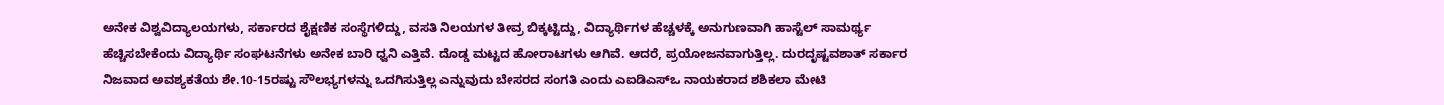ಅನೇಕ ವಿಶ್ವವಿದ್ಯಾಲಯಗಳು, ಸರ್ಕಾರದ ಶೈಕ್ಷಣಿಕ ಸಂಸ್ಥೆಗಳಿದ್ದು, ವಸತಿ ನಿಲಯಗಳ ತೀವ್ರ ಬಿಕ್ಕಟ್ಟಿದ್ದು, ವಿದ್ಯಾರ್ಥಿಗಳ ಹೆಚ್ಚಳಕ್ಕೆ ಅನುಗುಣವಾಗಿ ಹಾಸ್ಟೆಲ್ ಸಾಮರ್ಥ್ಯ ಹೆಚ್ಚಿಸಬೇಕೆಂದು ವಿದ್ಯಾರ್ಥಿ ಸಂಘಟನೆಗಳು ಅನೇಕ ಬಾರಿ ಧ್ವನಿ ಎತ್ತಿವೆ. ದೊಡ್ಡ ಮಟ್ಟದ ಹೋರಾಟಗಳು ಆಗಿವೆ. ಆದರೆ, ಪ್ರಯೋಜನವಾಗುತ್ತಿಲ್ಲ. ದುರದೃಷ್ಟವಶಾತ್ ಸರ್ಕಾರ ನಿಜವಾದ ಅವಶ್ಯಕತೆಯ ಶೇ.10-15ರಷ್ಟು ಸೌಲಭ್ಯಗಳನ್ನು ಒದಗಿಸುತ್ತಿಲ್ಲ ಎನ್ನುವುದು ಬೇಸರದ ಸಂಗತಿ ಎಂದು ಎಐಡಿಎಸ್ಒ ನಾಯಕರಾದ ಶಶಿಕಲಾ ಮೇಟಿ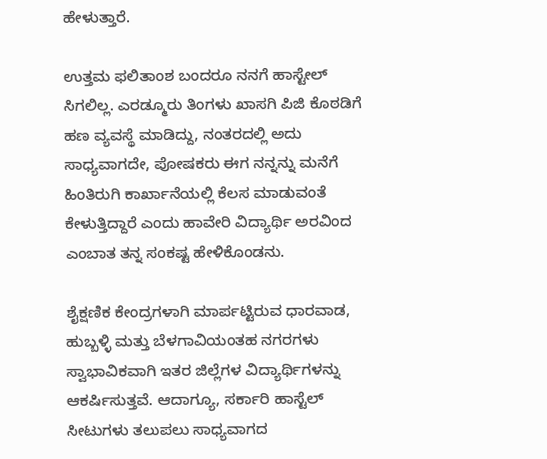ಹೇಳುತ್ತಾರೆ.

ಉತ್ತಮ ಫಲಿತಾಂಶ ಬಂದರೂ ನನಗೆ ಹಾಸ್ಟೇಲ್‌ ಸಿಗಲಿಲ್ಲ. ಎರಡ್ಮೂರು ತಿಂಗಳು ಖಾಸಗಿ ಪಿಜಿ ಕೊಠಡಿಗೆ ಹಣ ವ್ಯವಸ್ಥೆ ಮಾಡಿದ್ದು, ನಂತರದಲ್ಲಿ ಅದು ಸಾಧ್ಯವಾಗದೇ, ಪೋಷಕರು ಈಗ ನನ್ನನ್ನು ಮನೆಗೆ ಹಿಂತಿರುಗಿ ಕಾರ್ಖಾನೆಯಲ್ಲಿ ಕೆಲಸ ಮಾಡುವಂತೆ ಕೇಳುತ್ತಿದ್ದಾರೆ ಎಂದು ಹಾವೇರಿ ವಿದ್ಯಾರ್ಥಿ ಅರವಿಂದ ಎಂಬಾತ ತನ್ನ ಸಂಕಷ್ಟ ಹೇಳಿಕೊಂಡನು.

ಶೈಕ್ಷಣಿಕ ಕೇಂದ್ರಗಳಾಗಿ ಮಾರ್ಪಟ್ಟಿರುವ ಧಾರವಾಡ, ಹುಬ್ಬಳ್ಳಿ ಮತ್ತು ಬೆಳಗಾವಿಯಂತಹ ನಗರಗಳು ಸ್ವಾಭಾವಿಕವಾಗಿ ಇತರ ಜಿಲ್ಲೆಗಳ ವಿದ್ಯಾರ್ಥಿಗಳನ್ನು ಆಕರ್ಷಿಸುತ್ತವೆ. ಆದಾಗ್ಯೂ, ಸರ್ಕಾರಿ ಹಾಸ್ಟೆಲ್ ಸೀಟುಗಳು ತಲುಪಲು ಸಾಧ್ಯವಾಗದ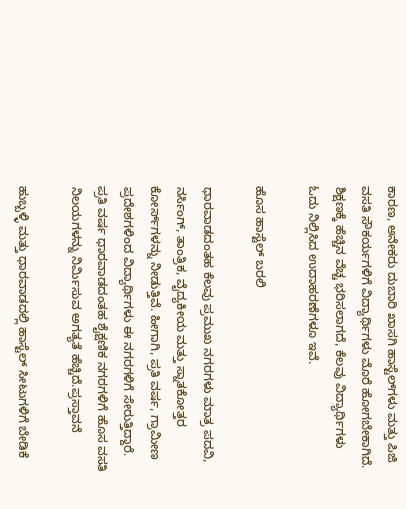ಕಾರಣ, ಅನೇಕರು ದುಬಾರಿ ಖಾಸಗಿ ಹಾಸ್ಟೆಲ್‌ಗಳು ಮತ್ತು ಪಿಜಿ ವಸತಿ ಸೌಕರ್ಯಗಳಿಗೆ ವಿದ್ಯಾರ್ಥಿಗಳು ಮೊರೆ ಹೋಗಬೇಕಾಗಿದೆ. ಶಿಕ್ಷಣಕ್ಕೆ ಹೆಚ್ಚಿನ ವೆಚ್ಚ ಭರಿಸಲಾಗದೆ, ಕೆಲವು ವಿದ್ಯಾರ್ಥಿಗಳು ಓದು ನಿಲ್ಲಿಸಿದ ಉದಾಹರಣೆಗಳೂ ಇವೆ.

ಹೊಸ ಹಾಸ್ಟೆಲ್‌ ಬರಲಿ

ಧಾರವಾಡದಂತಹ ಕೆಲವು ಪ್ರಮುಖ ನಗರಗಳು ಮಾತ್ರ ಪದವಿ, ನರ್ಸಿಂಗ್, ತಾಂತ್ರಿಕ, ವೈದ್ಯಕೀಯ ಮತ್ತು ಸ್ನಾತಕೋತ್ತರ ಕೋರ್ಸ್‌ಗಳನ್ನು ನೀಡುತ್ತಿವೆ. ಹೀಗಾಗಿ, ಪ್ರತಿ ವರ್ಷ, ಗ್ರಾಮೀಣ ಪ್ರದೇಶಗಳಿಂದ ವಿದ್ಯಾರ್ಥಿಗಳು ಈ ನಗರಗಳಿಗೆ ಸೇರುತ್ತಿದ್ದಾರೆ. ಪ್ರತಿ ವರ್ಷ ಧಾರವಾಡದಂತಹ ಶೈಕ್ಷಣಿಕ ನಗರಗಳಿಗೆ ಹೊಸ ವಸತಿ ನಿಲಯಗಳನ್ನು ನಿರ್ಮಿಸುವ ಅಗತ್ಯತೆ ಹೆಚ್ಚಿದೆ.ಪ್ರಸ್ತಾವನೆ

ಹುಬ್ಬಳ್ಳಿ ಮತ್ತು ಧಾರವಾಡದಲ್ಲಿ ಹಾಸ್ಟೆಲ್ ಸೀಟುಗಳಿಗೆ ಬೇಡಿಕೆ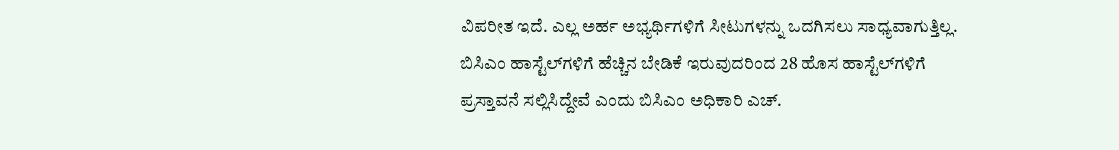ವಿಪರೀತ ಇದೆ. ಎಲ್ಲ ಅರ್ಹ ಅಭ್ಯರ್ಥಿಗಳಿಗೆ ಸೀಟುಗಳನ್ನು ಒದಗಿಸಲು ಸಾಧ್ಯವಾಗುತ್ತಿಲ್ಲ. ಬಿಸಿಎಂ ಹಾಸ್ಟೆಲ್‌ಗಳಿಗೆ ಹೆಚ್ಚಿನ ಬೇಡಿಕೆ ಇರುವುದರಿಂದ 28 ಹೊಸ ಹಾಸ್ಟೆಲ್‌ಗಳಿಗೆ ಪ್ರಸ್ತಾವನೆ ಸಲ್ಲಿಸಿದ್ದೇವೆ ಎಂದು ಬಿಸಿಎಂ ಅಧಿಕಾರಿ ಎಚ್‌.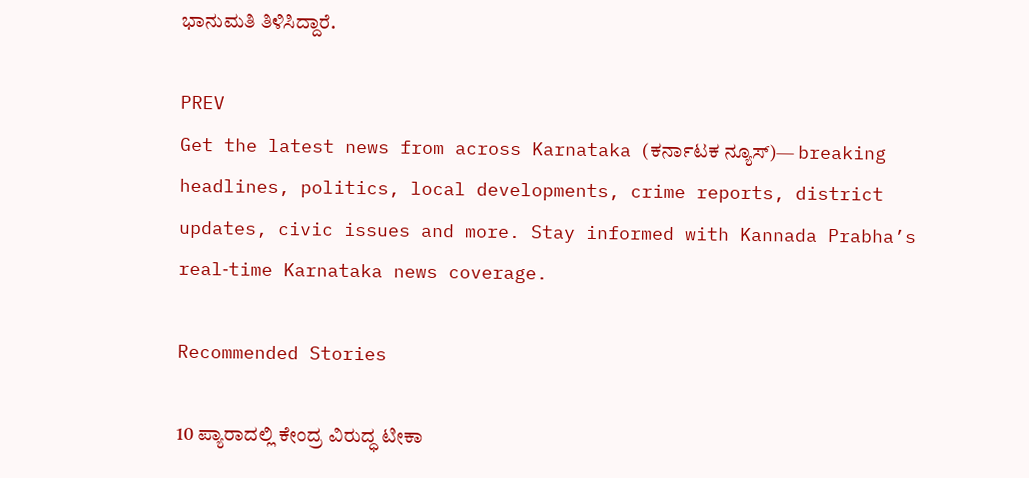ಭಾನುಮತಿ ತಿಳಿಸಿದ್ದಾರೆ.

PREV
Get the latest news from across Karnataka (ಕರ್ನಾಟಕ ನ್ಯೂಸ್)— breaking headlines, politics, local developments, crime reports, district updates, civic issues and more. Stay informed with Kannada Prabha’s real‑time Karnataka news coverage.

Recommended Stories

10 ಪ್ಯಾರಾದಲ್ಲಿ ಕೇಂದ್ರ ವಿರುದ್ಧ ಟೀಕಾ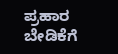ಪ್ರಹಾರ
ಬೇಡಿಕೆಗೆ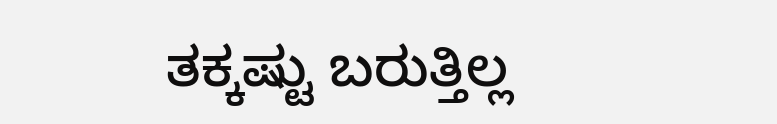ತಕ್ಕಷ್ಟು ಬರುತ್ತಿಲ್ಲ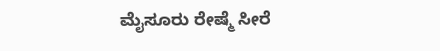ಮೈಸೂರು ರೇಷ್ಮೆ ಸೀರೆ